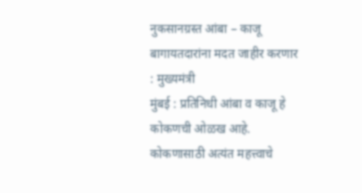नुकसानग्रस्त आंबा – काजू बागायतदारांना मदत जाहीर करणार : मुख्यमंत्री
मुंबई : प्रतिनिधी आंबा व काजू हे कोकणची ओळख आहे. कोकणासाठी अत्यंत महत्त्वाचे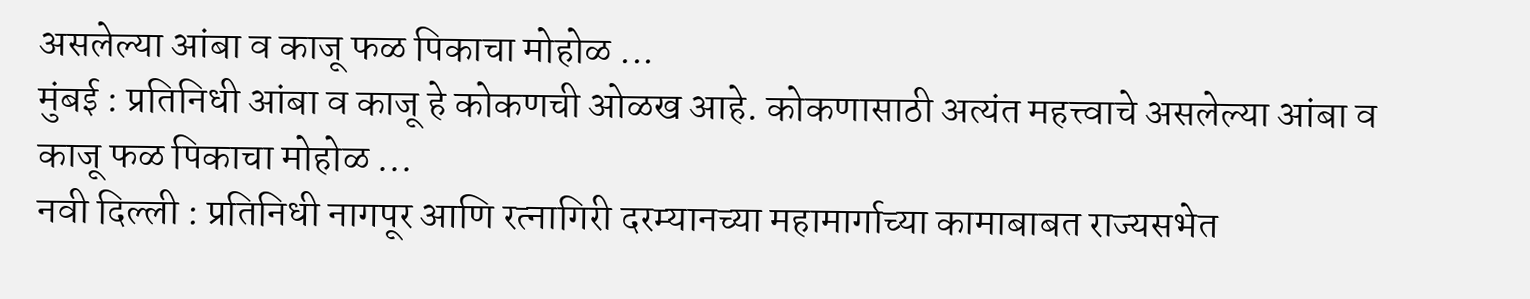असलेल्या आंबा व काजू फळ पिकाचा मोहोळ ...
मुंबई : प्रतिनिधी आंबा व काजू हे कोकणची ओळख आहे. कोकणासाठी अत्यंत महत्त्वाचे असलेल्या आंबा व काजू फळ पिकाचा मोहोळ ...
नवी दिल्ली : प्रतिनिधी नागपूर आणि रत्नागिरी दरम्यानच्या महामार्गाच्या कामाबाबत राज्यसभेत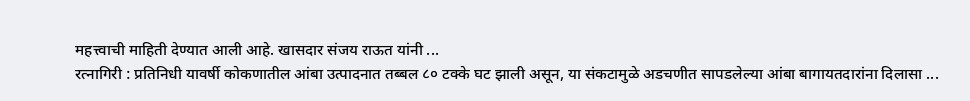महत्त्वाची माहिती देण्यात आली आहे. खासदार संजय राऊत यांनी ...
रत्नागिरी : प्रतिनिधी यावर्षी कोकणातील आंबा उत्पादनात तब्बल ८० टक्के घट झाली असून, या संकटामुळे अडचणीत सापडलेल्या आंबा बागायतदारांना दिलासा ...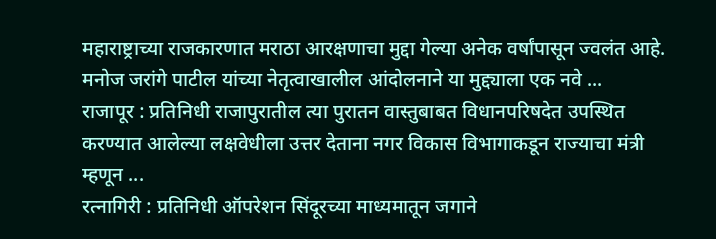महाराष्ट्राच्या राजकारणात मराठा आरक्षणाचा मुद्दा गेल्या अनेक वर्षांपासून ज्वलंत आहे. मनोज जरांगे पाटील यांच्या नेतृत्वाखालील आंदोलनाने या मुद्द्याला एक नवे ...
राजापूर : प्रतिनिधी राजापुरातील त्या पुरातन वास्तुबाबत विधानपरिषदेत उपस्थित करण्यात आलेल्या लक्षवेधीला उत्तर देताना नगर विकास विभागाकडून राज्याचा मंत्री म्हणून ...
रत्नागिरी : प्रतिनिधी ऑपरेशन सिंदूरच्या माध्यमातून जगाने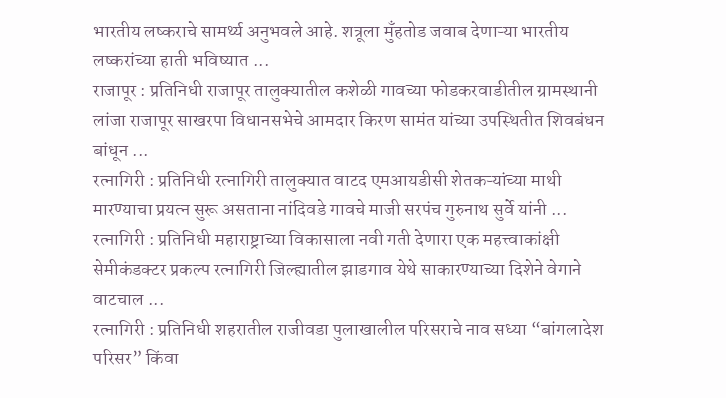भारतीय लष्कराचे सामर्थ्य अनुभवले आहे. शत्रूला मुँहतोड जवाब देणाऱ्या भारतीय लष्करांच्या हाती भविष्यात ...
राजापूर : प्रतिनिधी राजापूर तालुक्यातील कशेळी गावच्या फोडकरवाडीतील ग्रामस्थानी लांजा राजापूर साखरपा विधानसभेचे आमदार किरण सामंत यांच्या उपस्थितीत शिवबंधन बांधून ...
रत्नागिरी : प्रतिनिधी रत्नागिरी तालुक्यात वाटद एमआयडीसी शेतकऱ्यांच्या माथी मारण्याचा प्रयत्न सुरू असताना नांदिवडे गावचे माजी सरपंच गुरुनाथ सुर्वे यांनी ...
रत्नागिरी : प्रतिनिधी महाराष्ट्राच्या विकासाला नवी गती देणारा एक महत्त्वाकांक्षी सेमीकंडक्टर प्रकल्प रत्नागिरी जिल्ह्यातील झाडगाव येथे साकारण्याच्या दिशेने वेगाने वाटचाल ...
रत्नागिरी : प्रतिनिधी शहरातील राजीवडा पुलाखालील परिसराचे नाव सध्या “बांगलादेश परिसर” किंवा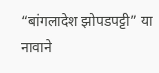“बांगलादेश झोपडपट्टी” या नावाने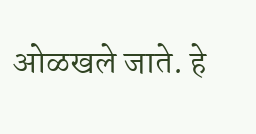ओळखले जाते. हे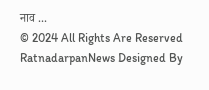नाव ...
© 2024 All Rights Are Reserved RatnadarpanNews Designed By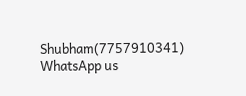Shubham(7757910341)
WhatsApp us